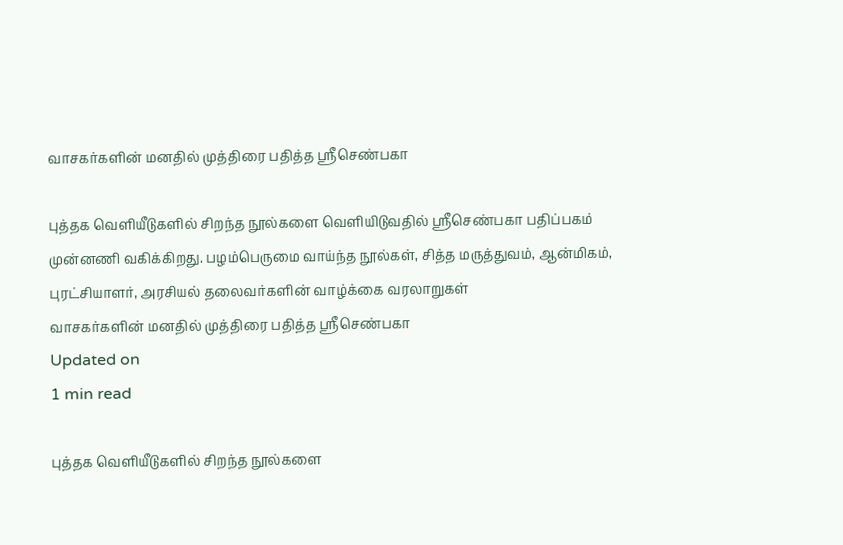வாசகர்களின் மனதில் முத்திரை பதித்த ஸ்ரீசெண்பகா

புத்தக வெளியீடுகளில் சிறந்த நூல்களை வெளியிடுவதில் ஸ்ரீசெண்பகா பதிப்பகம் முன்னணி வகிக்கிறது. பழம்பெருமை வாய்ந்த நூல்கள், சித்த மருத்துவம், ஆன்மிகம், புரட்சியாளர், அரசியல் தலைவர்களின் வாழ்க்கை வரலாறுகள்
வாசகர்களின் மனதில் முத்திரை பதித்த ஸ்ரீசெண்பகா
Updated on
1 min read

புத்தக வெளியீடுகளில் சிறந்த நூல்களை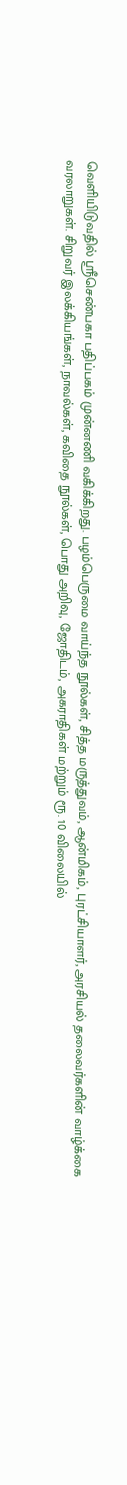வெளியிடுவதில் ஸ்ரீசெண்பகா பதிப்பகம் முன்னணி வகிக்கிறது. பழம்பெருமை வாய்ந்த நூல்கள், சித்த மருத்துவம், ஆன்மிகம், புரட்சியாளர், அரசியல் தலைவர்களின் வாழ்க்கை வரலாறுகள். சிறுவர் இலக்கியங்கள், நாவல்கள், கவிதை நூல்கள், பொது அறிவு, ஜோதிடம், அகராதிகள் மற்றும் ரூ. 10 விலையில்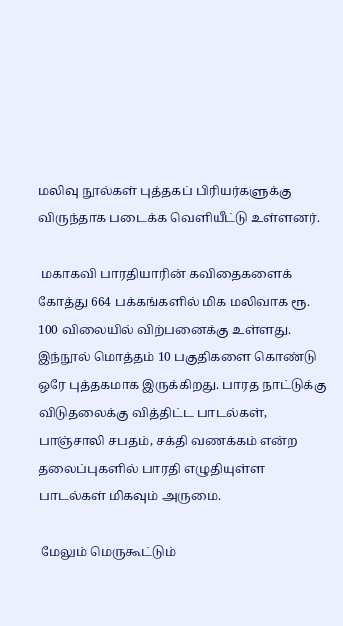மலிவு நூல்கள் புத்தகப் பிரியர்களுக்கு விருந்தாக படைக்க வெளியீட்டு உள்ளனர்.

 மகாகவி பாரதியாரின் கவிதைகளைக் கோத்து 664 பக்கங்களில் மிக மலிவாக ரூ. 100 விலையில் விற்பனைக்கு உள்ளது. இந்நூல் மொத்தம் 10 பகுதிகளை கொண்டு ஒரே புத்தகமாக இருக்கிறது. பாரத நாட்டுக்கு விடுதலைக்கு வித்திட்ட பாடல்கள், பாஞ்சாலி சபதம், சக்தி வணக்கம் என்ற தலைப்புகளில் பாரதி எழுதியுள்ள பாடல்கள் மிகவும் அருமை.

 மேலும் மெருகூட்டும்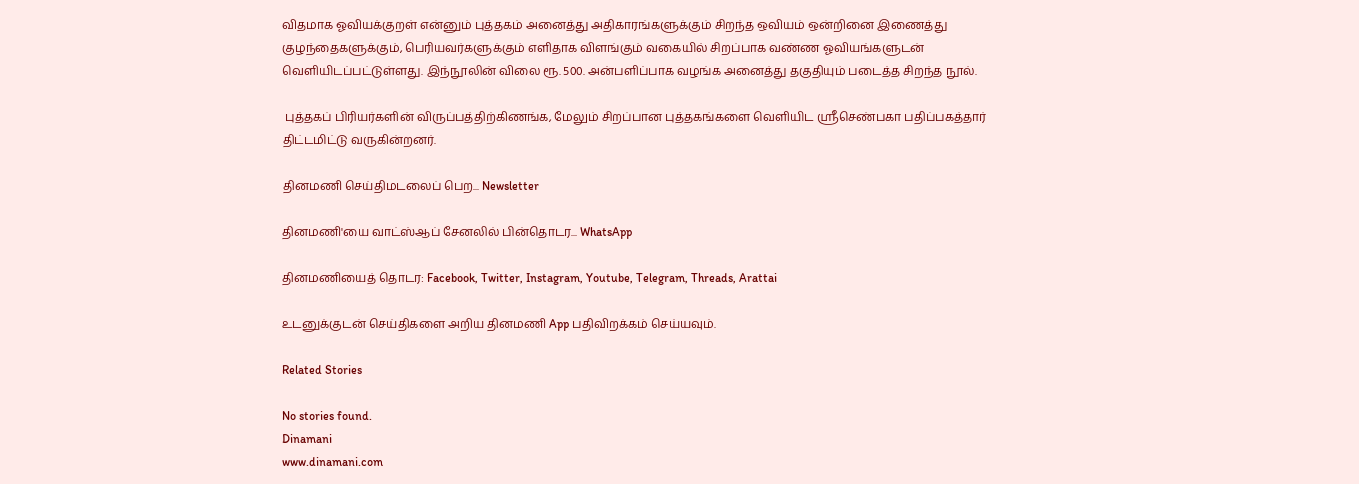விதமாக ஓவியக்குறள் என்னும் புத்தகம் அனைத்து அதிகாரங்களுக்கும் சிறந்த ஒவியம் ஒன்றினை இணைத்து குழந்தைகளுக்கும், பெரியவர்களுக்கும் எளிதாக விளங்கும் வகையில் சிறப்பாக வண்ண ஓவியங்களுடன் வெளியிடப்பட்டுள்ளது. இந்நூலின் விலை ரூ. 500. அன்பளிப்பாக வழங்க அனைத்து தகுதியும் படைத்த சிறந்த நூல்.

 புத்தகப் பிரியர்களின் விருப்பத்திற்கிணங்க, மேலும் சிறப்பான புத்தகங்களை வெளியிட ஸ்ரீசெண்பகா பதிப்பகத்தார் திட்டமிட்டு வருகின்றனர்.

தினமணி செய்திமடலைப் பெற... Newsletter

தினமணி'யை வாட்ஸ்ஆப் சேனலில் பின்தொடர... WhatsApp

தினமணியைத் தொடர: Facebook, Twitter, Instagram, Youtube, Telegram, Threads, Arattai

உடனுக்குடன் செய்திகளை அறிய தினமணி App பதிவிறக்கம் செய்யவும்.

Related Stories

No stories found.
Dinamani
www.dinamani.com